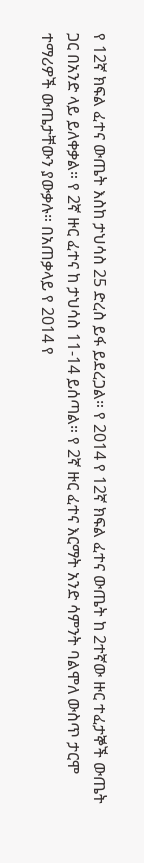የ 12ኛ ክፍል ፈተና ውጤት እስከ ታህሳስ 25 ድረስ ይፋ ይደረጋል። የ 2014 የ 12ኛ ክፍል ፈተና ውጤት ከ 2ተኛው ዙር ተፈታኞች ውጤት ጋር በአንድ ላይ ይለቀቃል። የ 2ኛ ዙር ፈተና ከ ታህሳስ 11-14 ይሰጣል። የ 2ኛ ዙር ፈተና እርማት አንድ ሳምንት ባልሞለ ውስጥ ታርሞ ተማሪዎች ውጤታቸውን ያውቃሉ። በአጠቃላይ የ 2014 የ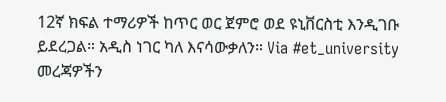12ኛ ክፍል ተማሪዎች ከጥር ወር ጀምሮ ወደ ዩኒቨርስቲ እንዲገቡ ይደረጋል። አዲስ ነገር ካለ እናሳውቃለን። Via #et_university መረጃዎችን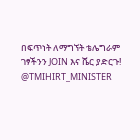በፍጥነት ለማግኘት ቴሌግራም ገፃችንን JOIN እና ሼር ያድርጉ! @TMIHIRT_MINISTER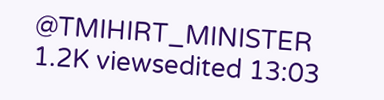@TMIHIRT_MINISTER 1.2K viewsedited 13:03